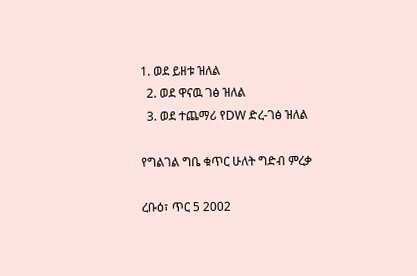1. ወደ ይዘቱ ዝለል
  2. ወደ ዋናዉ ገፅ ዝለል
  3. ወደ ተጨማሪ የDW ድረ-ገፅ ዝለል

የግልገል ግቤ ቁጥር ሁለት ግድብ ምረቃ

ረቡዕ፣ ጥር 5 2002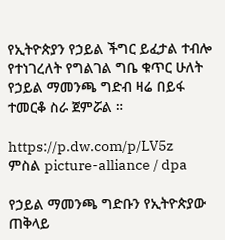የኢትዮጵያን የኃይል ችግር ይፈታል ተብሎ የተነገረለት የግልገል ግቤ ቁጥር ሁለት የኃይል ማመንጫ ግድብ ዛሬ በይፋ ተመርቆ ስራ ጀምሯል ።

https://p.dw.com/p/LV5z
ምስል picture-alliance / dpa

የኃይል ማመንጫ ግድቡን የኢትዮጵያው ጠቅላይ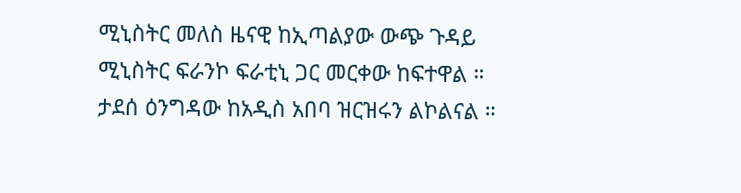ሚኒስትር መለስ ዜናዊ ከኢጣልያው ውጭ ጉዳይ ሚኒስትር ፍራንኮ ፍራቲኒ ጋር መርቀው ከፍተዋል ። ታደሰ ዕንግዳው ከአዲስ አበባ ዝርዝሩን ልኮልናል ።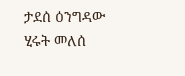ታደሰ ዕንግዳው ሂሩት መለሰ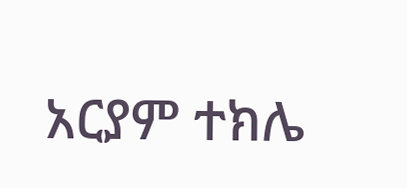አርያም ተክሌ